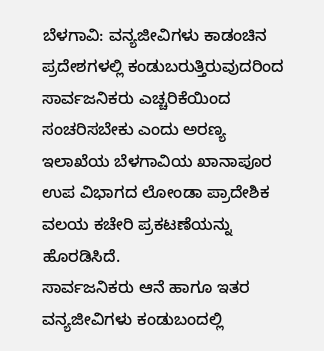ಬೆಳಗಾವಿ: ವನ್ಯಜೀವಿಗಳು ಕಾಡಂಚಿನ ಪ್ರದೇಶಗಳಲ್ಲಿ ಕಂಡುಬರುತ್ತಿರುವುದರಿಂದ ಸಾರ್ವಜನಿಕರು ಎಚ್ಚರಿಕೆಯಿಂದ ಸಂಚರಿಸಬೇಕು ಎಂದು ಅರಣ್ಯ ಇಲಾಖೆಯ ಬೆಳಗಾವಿಯ ಖಾನಾಪೂರ ಉಪ ವಿಭಾಗದ ಲೋಂಡಾ ಪ್ರಾದೇಶಿಕ ವಲಯ ಕಚೇರಿ ಪ್ರಕಟಣೆಯನ್ನು ಹೊರಡಿಸಿದೆ.
ಸಾರ್ವಜನಿಕರು ಆನೆ ಹಾಗೂ ಇತರ ವನ್ಯಜೀವಿಗಳು ಕಂಡುಬಂದಲ್ಲಿ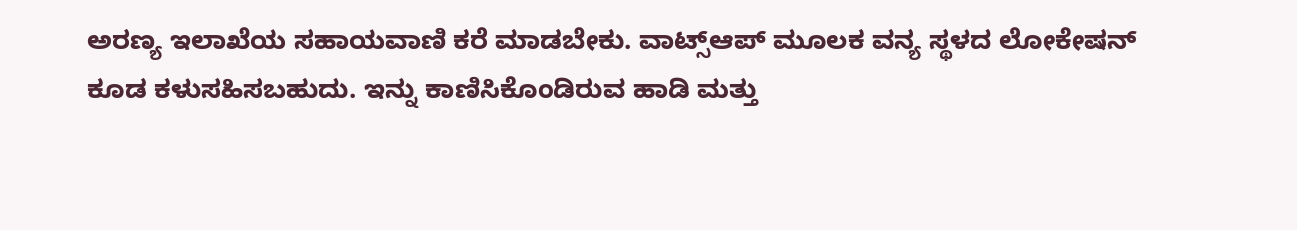ಅರಣ್ಯ ಇಲಾಖೆಯ ಸಹಾಯವಾಣಿ ಕರೆ ಮಾಡಬೇಕು. ವಾಟ್ಸ್ಆಪ್ ಮೂಲಕ ವನ್ಯ ಸ್ಥಳದ ಲೋಕೇಷನ್ ಕೂಡ ಕಳುಸಹಿಸಬಹುದು. ಇನ್ನು ಕಾಣಿಸಿಕೊಂಡಿರುವ ಹಾಡಿ ಮತ್ತು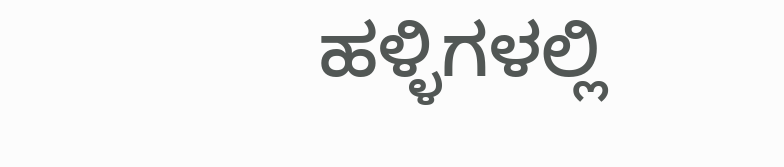ಹಳ್ಳಿಗಳಲ್ಲಿ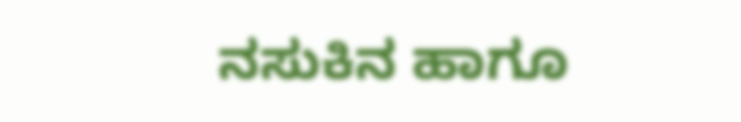ನಸುಕಿನ ಹಾಗೂ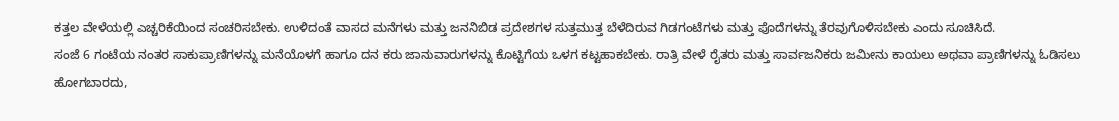ಕತ್ತಲ ವೇಳೆಯಲ್ಲಿ ಎಚ್ಚರಿಕೆಯಿಂದ ಸಂಚರಿಸಬೇಕು. ಉಳಿದಂತೆ ವಾಸದ ಮನೆಗಳು ಮತ್ತು ಜನನಿಬಿಡ ಪ್ರದೇಶಗಳ ಸುತ್ತಮುತ್ತ ಬೆಳೆದಿರುವ ಗಿಡಗಂಟೆಗಳು ಮತ್ತು ಪೊದೆಗಳನ್ನು ತೆರವುಗೊಳಿಸಬೇಕು ಎಂದು ಸೂಚಿಸಿದೆ.
ಸಂಜೆ 6 ಗಂಟೆಯ ನಂತರ ಸಾಕುಪ್ರಾಣಿಗಳನ್ನು ಮನೆಯೊಳಗೆ ಹಾಗೂ ದನ ಕರು ಜಾನುವಾರುಗಳನ್ನು ಕೊಟ್ಟಿಗೆಯ ಒಳಗ ಕಟ್ಟಹಾಕಬೇಕು. ರಾತ್ರಿ ವೇಳೆ ರೈತರು ಮತ್ತು ಸಾರ್ವಜನಿಕರು ಜಮೀನು ಕಾಯಲು ಅಥವಾ ಪ್ರಾಣಿಗಳನ್ನು ಓಡಿಸಲು ಹೋಗಬಾರದು,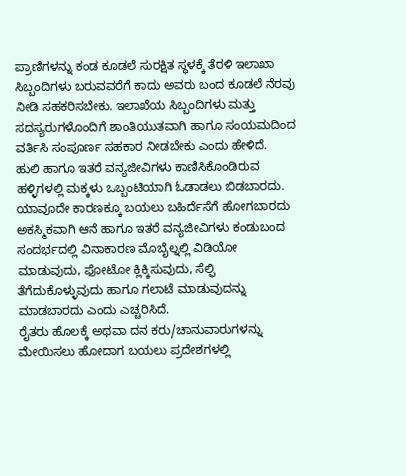ಪ್ರಾಣಿಗಳನ್ನು ಕಂಡ ಕೂಡಲೆ ಸುರಕ್ಷಿತ ಸ್ಥಳಕ್ಕೆ ತೆರಳಿ ಇಲಾಖಾ ಸಿಬ್ಬಂದಿಗಳು ಬರುವವರೆಗೆ ಕಾದು ಅವರು ಬಂದ ಕೂಡಲೆ ನೆರವು ನೀಡಿ ಸಹಕರಿಸಬೇಕು. ಇಲಾಖೆಯ ಸಿಬ್ಬಂದಿಗಳು ಮತ್ತು ಸದಸ್ಯರುಗಳೊಂದಿಗೆ ಶಾಂತಿಯುತವಾಗಿ ಹಾಗೂ ಸಂಯಮದಿಂದ ವರ್ತಿಸಿ ಸಂಪೂರ್ಣ ಸಹಕಾರ ನೀಡಬೇಕು ಎಂದು ಹೇಳಿದೆ.
ಹುಲಿ ಹಾಗೂ ಇತರೆ ವನ್ಯಜೀವಿಗಳು ಕಾಣಿಸಿಕೊಂಡಿರುವ ಹಳ್ಳಿಗಳಲ್ಲಿ ಮಕ್ಕಳು ಒಬ್ಬಂಟಿಯಾಗಿ ಓಡಾಡಲು ಬಿಡಬಾರದು. ಯಾವೂದೇ ಕಾರಣಕ್ಕೂ ಬಯಲು ಬಹಿರ್ದೆಸೆಗೆ ಹೋಗಬಾರದು ಅಕಸ್ಮಿಕವಾಗಿ ಆನೆ ಹಾಗೂ ಇತರೆ ವನ್ಯಜೀವಿಗಳು ಕಂಡುಬಂದ ಸಂದರ್ಭದಲ್ಲಿ ವಿನಾಕಾರಣ ಮೊಬೈಲ್ನಲ್ಲಿ ವಿಡಿಯೋ ಮಾಡುವುದು, ಫೋಟೋ ಕ್ಲಿಕ್ಕಿಸುವುದು, ಸೆಲ್ಫಿ ತೆಗೆದುಕೊಳ್ಳುವುದು ಹಾಗೂ ಗಲಾಟೆ ಮಾಡುವುದನ್ನು ಮಾಡಬಾರದು ಎಂದು ಎಚ್ಚರಿಸಿದೆ.
ರೈತರು ಹೊಲಕ್ಕೆ ಅಥವಾ ದನ ಕರು/ಚಾನುವಾರುಗಳನ್ನು ಮೇಯಿಸಲು ಹೋದಾಗ ಬಯಲು ಪ್ರದೇಶಗಳಲ್ಲಿ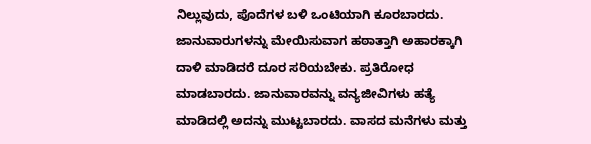ನಿಲ್ಲುವುದು, ಪೊದೆಗಳ ಬಳಿ ಒಂಟಿಯಾಗಿ ಕೂರಬಾರದು. ಜಾನುವಾರುಗಳನ್ನು ಮೇಯಿಸುವಾಗ ಹಠಾತ್ತಾಗಿ ಅಹಾರಕ್ಕಾಗಿ ದಾಳಿ ಮಾಡಿದರೆ ದೂರ ಸರಿಯಬೇಕು. ಪ್ರತಿರೋಧ ಮಾಡಬಾರದು. ಜಾನುವಾರವನ್ನು ವನ್ಯಜೀವಿಗಳು ಹತ್ಯೆ ಮಾಡಿದಲ್ಲಿ ಅದನ್ನು ಮುಟ್ಟಬಾರದು. ವಾಸದ ಮನೆಗಳು ಮತ್ತು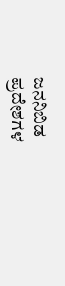ಜನನಿಬಿಡ ಪ್ರದೇಶಗಳ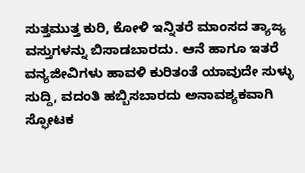ಸುತ್ತಮುತ್ತ ಕುರಿ, ಕೋಳಿ ಇನ್ನಿತರೆ ಮಾಂಸದ ತ್ಯಾಜ್ಯ ವಸ್ತುಗಳನ್ನು ಬಿಸಾಡಬಾರದು. ಆನೆ ಹಾಗೂ ಇತರೆ ವನ್ಯಜೀವಿಗಳು ಹಾವಳಿ ಕುರಿತಂತೆ ಯಾವುದೇ ಸುಳ್ಳು ಸುದ್ದಿ, ವದಂತಿ ಹಬ್ಬಿಸಬಾರದು ಅನಾವಶ್ಯಕವಾಗಿ ಸ್ಫೋಟಕ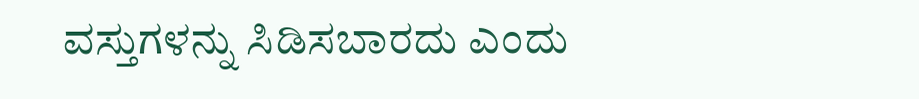ವಸ್ತುಗಳನ್ನು ಸಿಡಿಸಬಾರದು ಎಂದು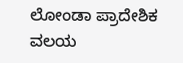ಲೋಂಡಾ ಪ್ರಾದೇಶಿಕ ವಲಯ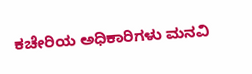ಕಚೇರಿಯ ಅಧಿಕಾರಿಗಳು ಮನವಿ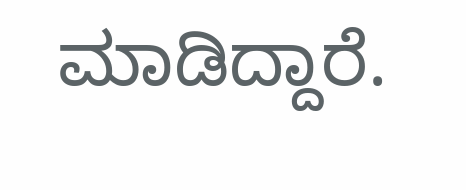ಮಾಡಿದ್ದಾರೆ.